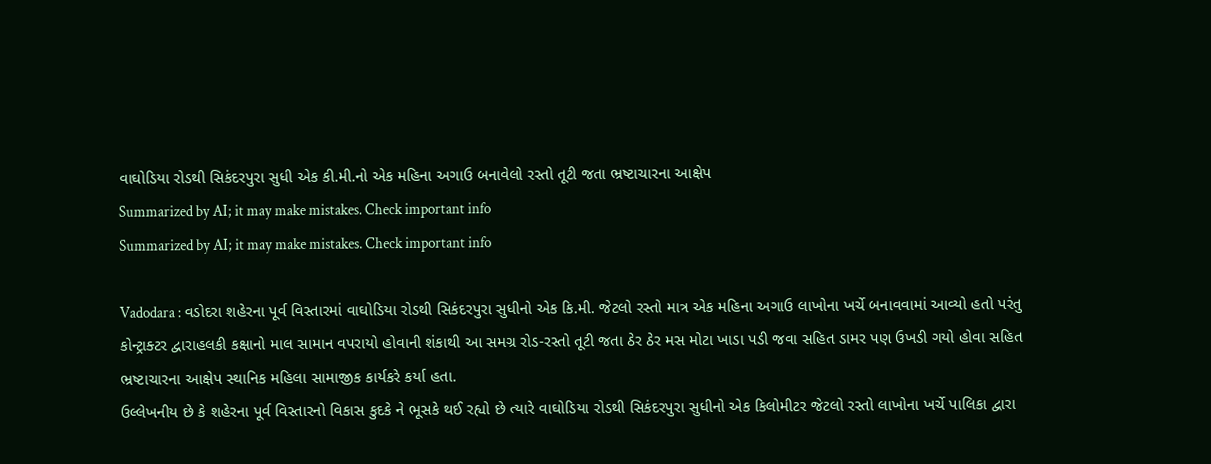વાઘોડિયા રોડથી સિકંદરપુરા સુધી એક કી.મી.નો એક મહિના અગાઉ બનાવેલો રસ્તો તૂટી જતા ભ્રષ્ટાચારના આક્ષેપ
Summarized by AI; it may make mistakes. Check important info
Summarized by AI; it may make mistakes. Check important info

Vadodara : વડોદરા શહેરના પૂર્વ વિસ્તારમાં વાઘોડિયા રોડથી સિકંદરપુરા સુધીનો એક કિ.મી. જેટલો રસ્તો માત્ર એક મહિના અગાઉ લાખોના ખર્ચે બનાવવામાં આવ્યો હતો પરંતુ કોન્ટ્રાક્ટર દ્વારાહલકી કક્ષાનો માલ સામાન વપરાયો હોવાની શંકાથી આ સમગ્ર રોડ-રસ્તો તૂટી જતા ઠેર ઠેર મસ મોટા ખાડા પડી જવા સહિત ડામર પણ ઉખડી ગયો હોવા સહિત ભ્રષ્ટાચારના આક્ષેપ સ્થાનિક મહિલા સામાજીક કાર્યકરે કર્યા હતા.
ઉલ્લેખનીય છે કે શહેરના પૂર્વ વિસ્તારનો વિકાસ કુદકે ને ભૂસકે થઈ રહ્યો છે ત્યારે વાઘોડિયા રોડથી સિકંદરપુરા સુધીનો એક કિલોમીટર જેટલો રસ્તો લાખોના ખર્ચે પાલિકા દ્વારા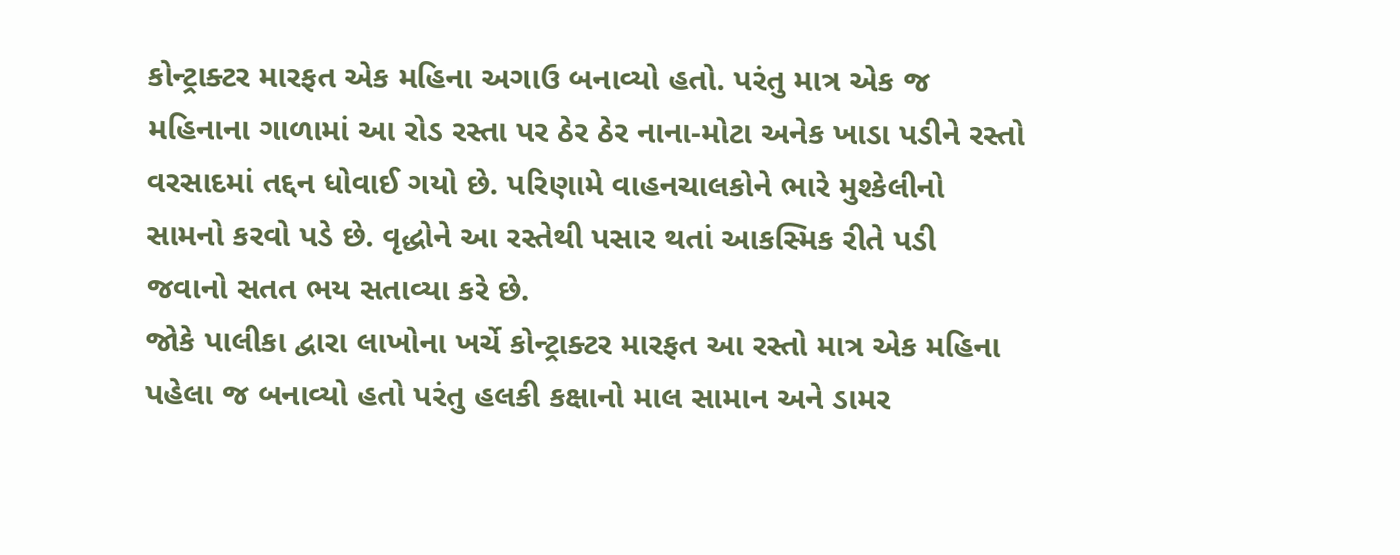કોન્ટ્રાક્ટર મારફત એક મહિના અગાઉ બનાવ્યો હતો. પરંતુ માત્ર એક જ મહિનાના ગાળામાં આ રોડ રસ્તા પર ઠેર ઠેર નાના-મોટા અનેક ખાડા પડીને રસ્તો વરસાદમાં તદ્દન ધોવાઈ ગયો છે. પરિણામે વાહનચાલકોને ભારે મુશ્કેલીનો સામનો કરવો પડે છે. વૃદ્ધોને આ રસ્તેથી પસાર થતાં આકસ્મિક રીતે પડી જવાનો સતત ભય સતાવ્યા કરે છે.
જોકે પાલીકા દ્વારા લાખોના ખર્ચે કોન્ટ્રાક્ટર મારફત આ રસ્તો માત્ર એક મહિના પહેલા જ બનાવ્યો હતો પરંતુ હલકી કક્ષાનો માલ સામાન અને ડામર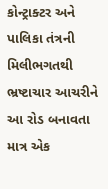કોન્ટ્રાક્ટર અને પાલિકા તંત્રની મિલીભગતથી ભ્રષ્ટાચાર આચરીને આ રોડ બનાવતા માત્ર એક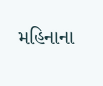મહિનાના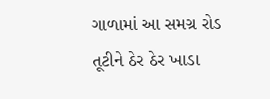ગાળામાં આ સમગ્ર રોડ તૂટીને ઠેર ઠેર ખાડા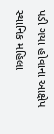પડી ગયા હોવાના આક્ષેપ સ્થાનિક મહિલા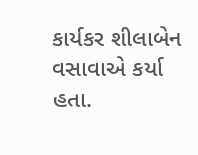કાર્યકર શીલાબેન વસાવાએ કર્યા હતા.